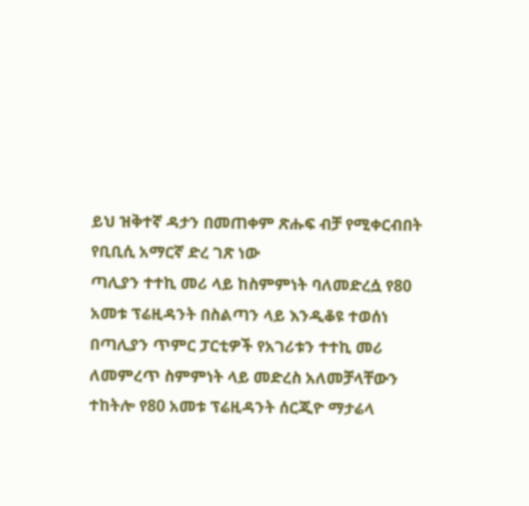ይህ ዝቅተኛ ዳታን በመጠቀም ጽሑፍ ብቻ የሚቀርብበት የቢቢሲ አማርኛ ድረ ገጽ ነው
ጣሊያን ተተኪ መሪ ላይ ከስምምነት ባለመድረሷ የ80 አመቱ ፕሬዚዳንት በስልጣን ላይ እንዲቆዩ ተወሰነ
በጣሊያን ጥምር ፓርቲዎች የአገሪቱን ተተኪ መሪ ለመምረጥ ስምምነት ላይ መድረስ አለመቻላቸውን ተከትሎ የ80 አመቱ ፕሬዚዳንት ሰርጂዮ ማታሬላ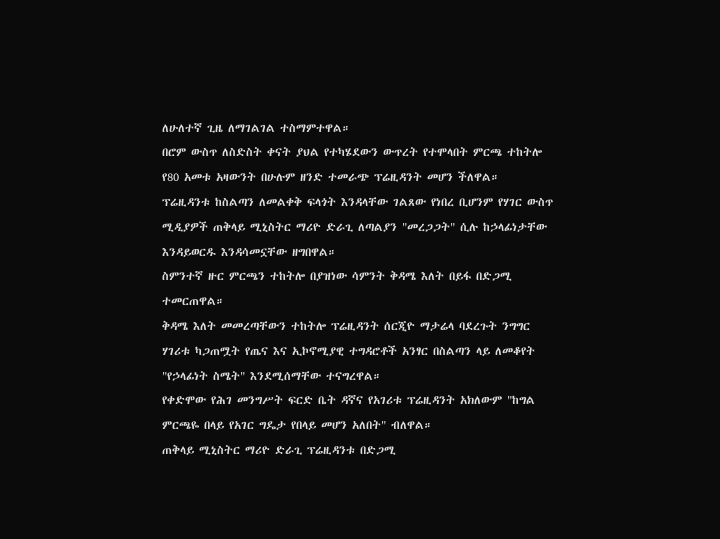ለሁለተኛ ጊዜ ለማገልገል ተስማምተዋል።
በሮም ውስጥ ለስድስት ቀናት ያህል የተካሄደውን ውጥረት የተሞላበት ምርጫ ተከትሎ የ80 አመቱ አዛውንት በሁሉም ዘንድ ተመራጭ ፕሬዚዳንት መሆን ችለዋል።
ፕሬዚዳንቱ ከስልጣን ለመልቀቅ ፍላጎት እንዳላቸው ገልጸው የነበረ ቢሆንም የሃገር ውስጥ ሚዲያዎች ጠቅላይ ሚኒስትር ማሪዮ ድራጊ ለጣልያን "መረጋጋት" ሲሉ ከኃላፊነታቸው እንዳይወርዱ እንዳሳመኗቸው ዘግበዋል።
ስምንተኛ ዙር ምርጫን ተከትሎ በያዝነው ሳምንት ቅዳሜ እለት በይፋ በድጋሚ ተመርጠዋል።
ቅዳሜ እለት መመረጣቸውን ተከትሎ ፕሬዚዳንት ሰርጂዮ ማታሬላ ባደረጉት ንግግር ሃገሪቱ ካጋጠሟት የጤና እና ኢኮኖሚያዊ ተግዳሮቶች አንፃር በስልጣን ላይ ለመቆየት "የኃላፊነት ስሜት" እንደሚሰማቸው ተናግረዋል።
የቀድሞው የሕገ መንግሥት ፍርድ ቤት ዳኛና የአገሪቱ ፕሬዚዳንት አክለውም "ከግል ምርጫዬ በላይ የአገር ግዴታ የበላይ መሆን አለበት" ብለዋል።
ጠቅላይ ሚኒስትር ማሪዮ ድራጊ ፕሬዚዳንቱ በድጋሚ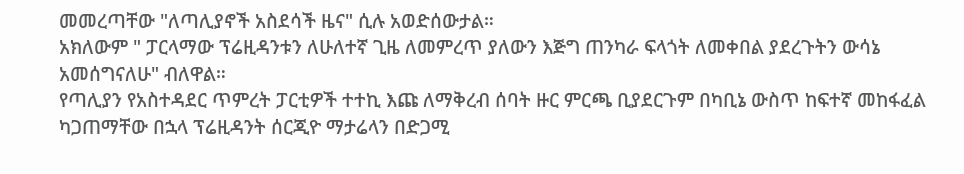መመረጣቸው "ለጣሊያኖች አስደሳች ዜና" ሲሉ አወድሰውታል።
አክለውም " ፓርላማው ፕሬዚዳንቱን ለሁለተኛ ጊዜ ለመምረጥ ያለውን እጅግ ጠንካራ ፍላጎት ለመቀበል ያደረጉትን ውሳኔ አመሰግናለሁ" ብለዋል።
የጣሊያን የአስተዳደር ጥምረት ፓርቲዎች ተተኪ እጩ ለማቅረብ ሰባት ዙር ምርጫ ቢያደርጉም በካቢኔ ውስጥ ከፍተኛ መከፋፈል ካጋጠማቸው በኋላ ፕሬዚዳንት ሰርጂዮ ማታሬላን በድጋሚ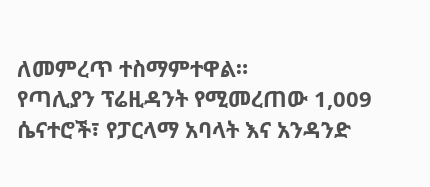ለመምረጥ ተስማምተዋል።
የጣሊያን ፕሬዚዳንት የሚመረጠው 1,009 ሴናተሮች፣ የፓርላማ አባላት እና አንዳንድ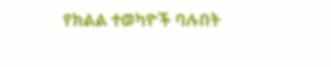የክልል ተወካዮች ባሉበት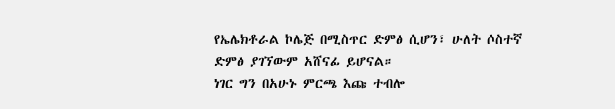የኤሌክቶራል ኮሌጅ በሚስጥር ድምፅ ሲሆን፣ ሁለት ሶስተኛ ድምፅ ያገኘውም አሸናፊ ይሆናል።
ነገር ግን በአሁኑ ምርጫ እጩ ተብሎ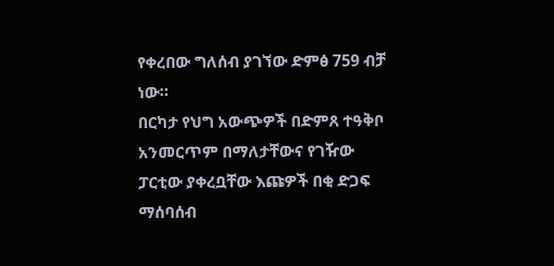የቀረበው ግለሰብ ያገኘው ድምፅ 759 ብቻ ነው።
በርካታ የህግ አውጭዎች በድምጸ ተዓቅቦ አንመርጥም በማለታቸውና የገዥው ፓርቲው ያቀረቧቸው እጩዎች በቂ ድጋፍ ማሰባሰብ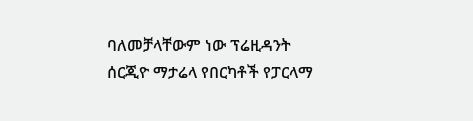ባለመቻላቸውም ነው ፕሬዚዳንት ሰርጂዮ ማታሬላ የበርካቶች የፓርላማ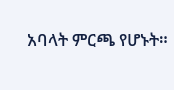አባላት ምርጫ የሆኑት።